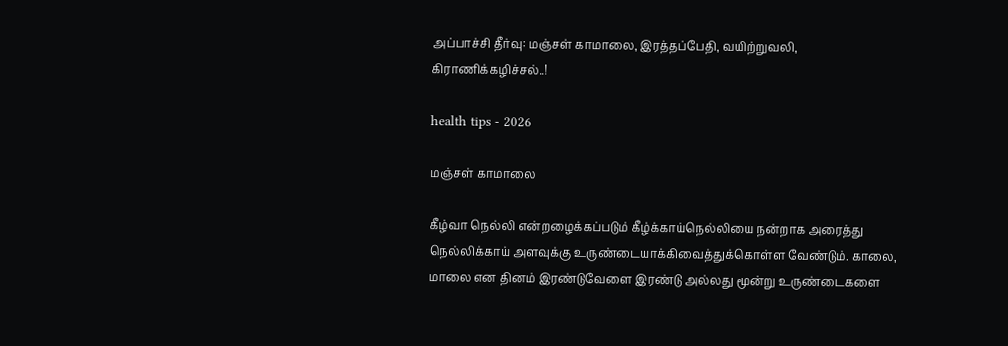அப்பாச்சி தீர்வு: மஞ்சள் காமாலை, இரத்தப்பேதி, வயிற்றுவலி, கிராணிக்கழிச்சல்..!

health tips - 2026

மஞ்சள் காமாலை

கீழ்வா நெல்லி என்றழைக்கப்படும் கீழ்க்காய்நெல்லியை நன்றாக அரைத்து நெல்லிக்காய் அளவுக்கு உருண்டையாக்கிவைத்துக்கொள்ள வேண்டும். காலை, மாலை என தினம் இரண்டுவேளை இரண்டு அல்லது மூன்று உருண்டைகளை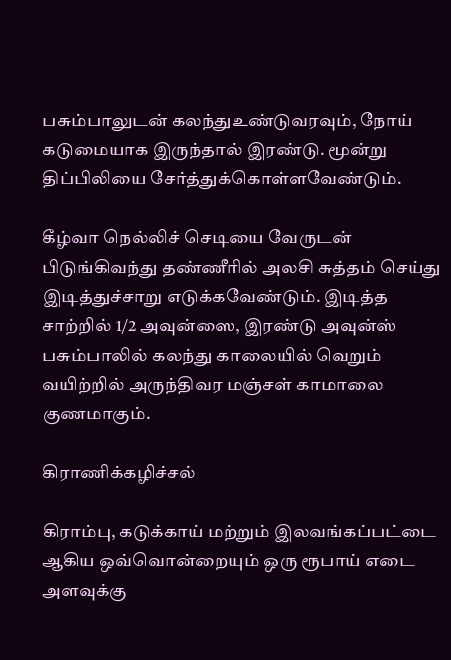பசும்பாலுடன் கலந்துஉண்டுவரவும், நோய் கடுமையாக இருந்தால் இரண்டு. மூன்று திப்பிலியை சேர்த்துக்கொள்ளவேண்டும்.

கீழ்வா நெல்லிச் செடியை வேருடன் பிடுங்கிவந்து தண்ணீரில் அலசி சுத்தம் செய்து இடித்துச்சாறு எடுக்கவேண்டும். இடித்த சாற்றில் 1/2 அவுன்ஸை, இரண்டு அவுன்ஸ் பசும்பாலில் கலந்து காலையில் வெறும் வயிற்றில் அருந்திவர மஞ்சள் காமாலை குணமாகும்.

கிராணிக்கழிச்சல்

கிராம்பு, கடுக்காய் மற்றும் இலவங்கப்பட்டை ஆகிய ஒவ்வொன்றையும் ஒரு ரூபாய் எடை அளவுக்கு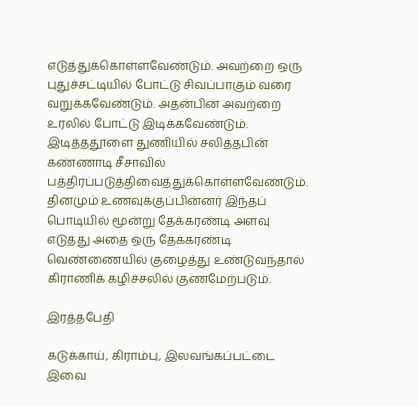எடுத்துக்கொள்ளவேண்டும். அவற்றை ஒரு புதுச்சட்டியில் போட்டு சிவப்பாகும் வரை வறுக்கவேண்டும். அதன்பின் அவற்றை உரலில் போட்டு இடிக்கவேண்டும். இடித்ததூளை துணியில் சலித்தபின் கண்ணாடி சீசாவில் பத்திரப்படுத்திவைத்துக்கொள்ளவேண்டும். தினமும் உணவுக்குப்பின்னர் இந்தப் பொடியில் மூன்று தேக்கரண்டி அளவு எடுத்து அதை ஒரு தேக்கரண்டி வெண்ணையில் குழைத்து உண்டுவந்தால் கிராணிக் கழிச்சலில் குணமேற்படும்.

இரத்தபேதி

கடுக்காய், கிராம்பு, இலவங்கப்பட்டை இவை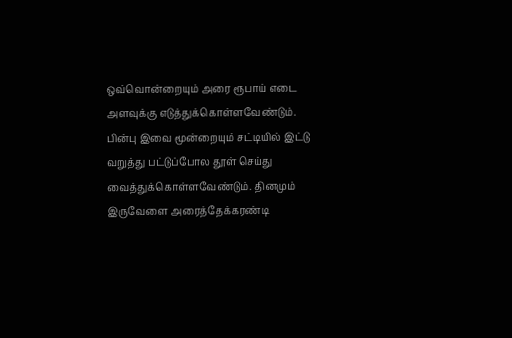ஒவ்வொன்றையும் அரை ரூபாய் எடை அளவுக்கு எடுத்துக்கொள்ளவேண்டும். பின்பு இவை மூன்றையும் சட்டியில் இட்டு வறுத்து பட்டுப்போல தூள் செய்து வைத்துக்கொள்ளவேண்டும். தினமும் இருவேளை அரைத்தேக்கரண்டி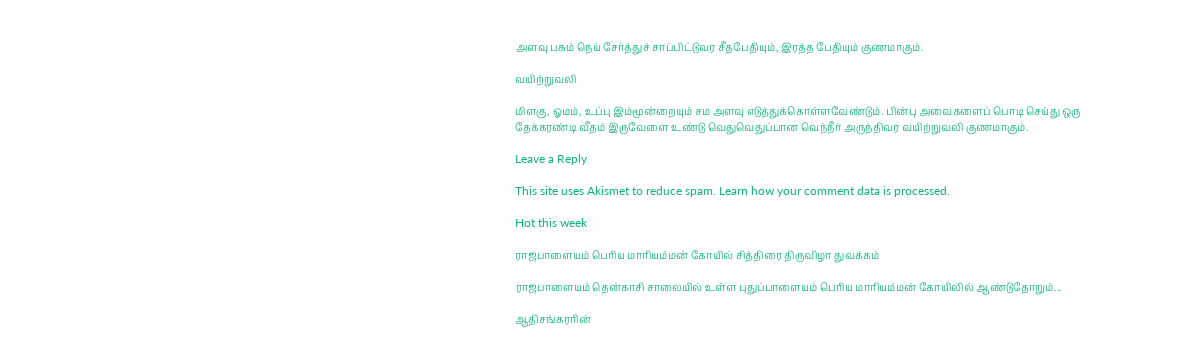அளவு பசும் நெய் சேர்த்துச் சாப்பிட்டுவர சீதபேதியும், இரத்த பேதியும் குணமாகும்.

வயிற்றுவலி

மிளகு, ஓமம், உப்பு இம்மூன்றையும் சம அளவு எடுத்துக்கொள்ளவேண்டும். பின்பு அவைகளைப் பொடி செய்து ஒரு தேக்கரண்டி வீதம் இருவேளை உண்டு வெதுவெதுப்பான வெந்நீர் அருந்திவர வயிற்றுவலி குணமாகும்.

Leave a Reply

This site uses Akismet to reduce spam. Learn how your comment data is processed.

Hot this week

ராஜபாளையம் பெரிய மாரியம்மன் கோயில் சித்திரை திருவிழா துவக்கம்

ராஜபாளையம் தென்காசி சாலையில் உள்ள புதுப்பாளையம் பெரிய மாரியம்மன் கோயிலில் ஆண்டுதோறும்...

ஆதிசங்கரரின்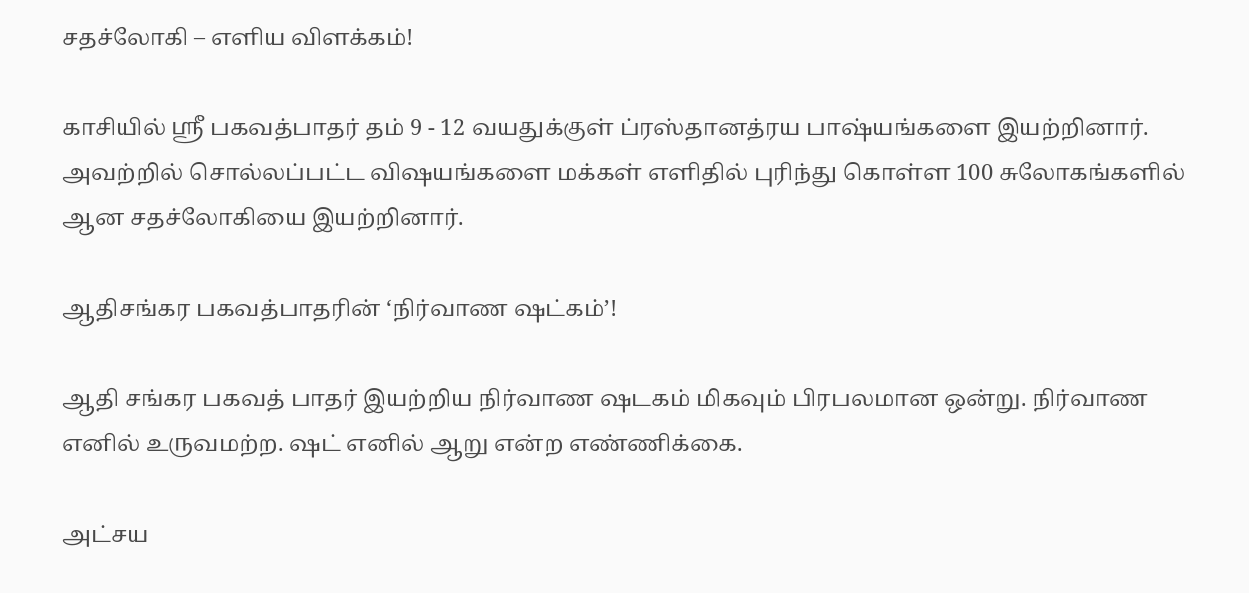சதச்லோகி – எளிய விளக்கம்!

காசியில் ஸ்ரீ பகவத்பாதர் தம் 9 - 12 வயதுக்குள் ப்ரஸ்தானத்ரய பாஷ்யங்களை இயற்றினார். அவற்றில் சொல்லப்பட்ட விஷயங்களை மக்கள் எளிதில் புரிந்து கொள்ள 100 சுலோகங்களில் ஆன சதச்லோகியை இயற்றினார்.

ஆதிசங்கர பகவத்பாதரின் ‘நிர்வாண ஷட்கம்’!

ஆதி சங்கர பகவத் பாதர் இயற்றிய நிர்வாண ஷடகம் மிகவும் பிரபலமான ஒன்று. நிர்வாண எனில் உருவமற்ற. ஷட் எனில் ஆறு என்ற எண்ணிக்கை.

அட்சய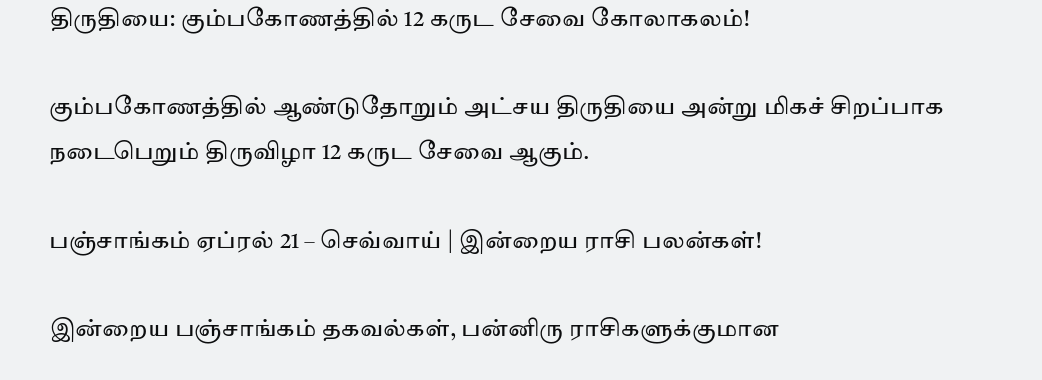திருதியை: கும்பகோணத்தில் 12 கருட சேவை கோலாகலம்!

கும்பகோணத்தில் ஆண்டுதோறும் அட்சய திருதியை அன்று மிகச் சிறப்பாக நடைபெறும் திருவிழா 12 கருட சேவை ஆகும்.

பஞ்சாங்கம் ஏப்ரல் 21 – செவ்வாய் | இன்றைய ராசி பலன்கள்!

இன்றைய பஞ்சாங்கம் தகவல்கள், பன்னிரு ராசிகளுக்குமான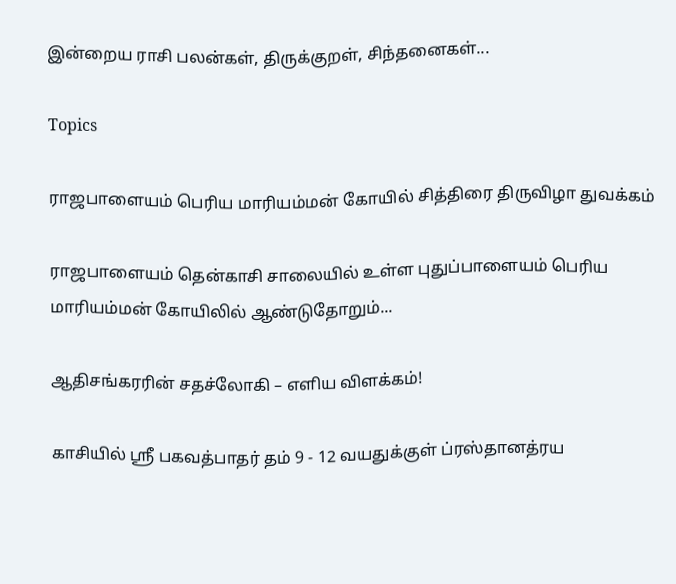இன்றைய ராசி பலன்கள், திருக்குறள், சிந்தனைகள்...

Topics

ராஜபாளையம் பெரிய மாரியம்மன் கோயில் சித்திரை திருவிழா துவக்கம்

ராஜபாளையம் தென்காசி சாலையில் உள்ள புதுப்பாளையம் பெரிய மாரியம்மன் கோயிலில் ஆண்டுதோறும்...

ஆதிசங்கரரின் சதச்லோகி – எளிய விளக்கம்!

காசியில் ஸ்ரீ பகவத்பாதர் தம் 9 - 12 வயதுக்குள் ப்ரஸ்தானத்ரய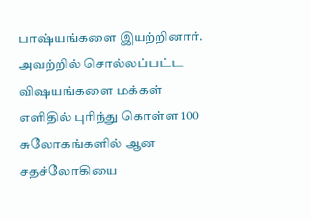பாஷ்யங்களை இயற்றினார். அவற்றில் சொல்லப்பட்ட விஷயங்களை மக்கள் எளிதில் புரிந்து கொள்ள 100 சுலோகங்களில் ஆன சதச்லோகியை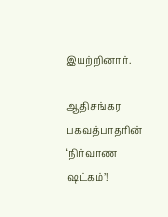இயற்றினார்.

ஆதிசங்கர பகவத்பாதரின் ‘நிர்வாண ஷட்கம்’!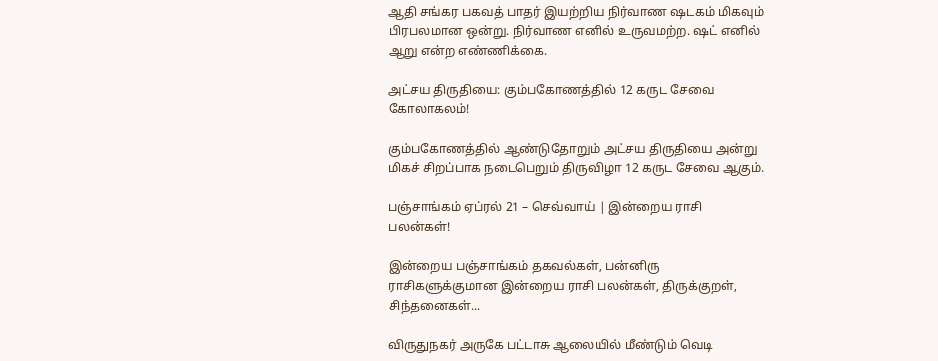ஆதி சங்கர பகவத் பாதர் இயற்றிய நிர்வாண ஷடகம் மிகவும் பிரபலமான ஒன்று. நிர்வாண எனில் உருவமற்ற. ஷட் எனில் ஆறு என்ற எண்ணிக்கை.

அட்சய திருதியை: கும்பகோணத்தில் 12 கருட சேவை கோலாகலம்!

கும்பகோணத்தில் ஆண்டுதோறும் அட்சய திருதியை அன்று மிகச் சிறப்பாக நடைபெறும் திருவிழா 12 கருட சேவை ஆகும்.

பஞ்சாங்கம் ஏப்ரல் 21 – செவ்வாய் | இன்றைய ராசி பலன்கள்!

இன்றைய பஞ்சாங்கம் தகவல்கள், பன்னிரு ராசிகளுக்குமான இன்றைய ராசி பலன்கள், திருக்குறள், சிந்தனைகள்...

விருதுநகர் அருகே பட்டாசு ஆலையில் மீண்டும் வெடி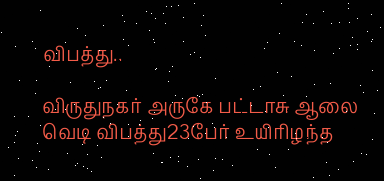விபத்து..

விருதுநகர் அருகே பட்டாசு ஆலை வெடி விபத்து23பேர் உயிரிழந்த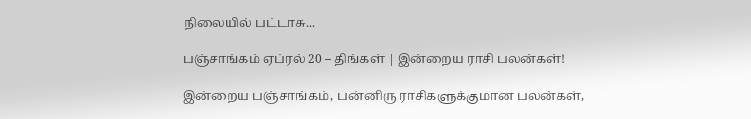நிலையில் பட்டாசு...

பஞ்சாங்கம் ஏப்ரல் 20 – திங்கள் | இன்றைய ராசி பலன்கள்!

இன்றைய பஞ்சாங்கம், பன்னிரு ராசிகளுக்குமான பலன்கள்,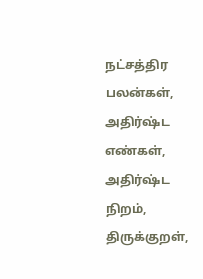நட்சத்திர பலன்கள், அதிர்ஷ்ட எண்கள், அதிர்ஷ்ட நிறம், திருக்குறள்,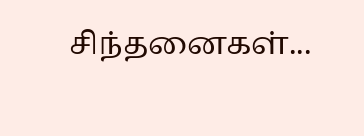சிந்தனைகள்...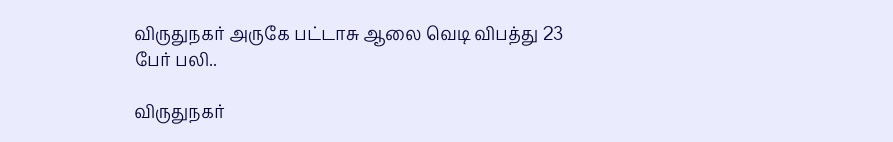விருதுநகர் அருகே பட்டாசு ஆலை வெடி விபத்து 23 பேர் பலி..

விருதுநகர்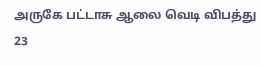அருகே பட்டாசு ஆலை வெடி விபத்து 23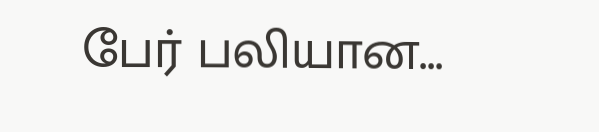பேர் பலியான...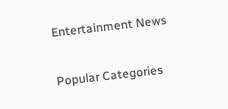Entertainment News

Popular Categories